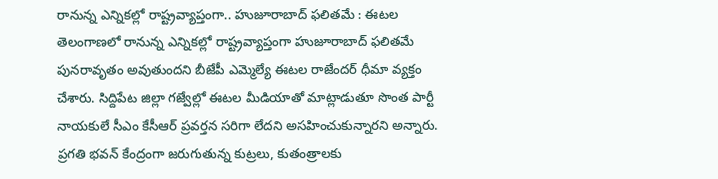రానున్న ఎన్నికల్లో రాష్ట్రవ్యాప్తంగా.. హుజూరాబాద్ ఫలితమే : ఈటల
తెలంగాణలో రానున్న ఎన్నికల్లో రాష్ట్రవ్యాప్తంగా హుజూరాబాద్ ఫలితమే పునరావృతం అవుతుందని బీజేపీ ఎమ్మెల్యే ఈటల రాజేందర్ ధీమా వ్యక్తం చేశారు. సిద్దిపేట జిల్లా గజ్వేల్లో ఈటల మీడియాతో మాట్లాడుతూ సొంత పార్టీ నాయకులే సీఎం కేసీఆర్ ప్రవర్తన సరిగా లేదని అసహించుకున్నారని అన్నారు. ప్రగతి భవన్ కేంద్రంగా జరుగుతున్న కుట్రలు, కుతంత్రాలకు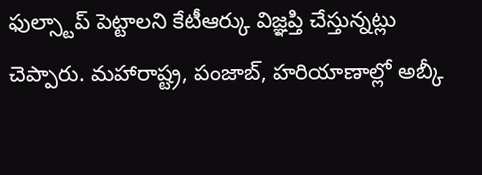ఫుల్స్టాప్ పెట్టాలని కేటీఆర్కు విజ్ఞప్తి చేస్తున్నట్లు చెప్పారు. మహారాష్ట్ర, పంజాబ్, హరియాణాల్లో అబ్కీ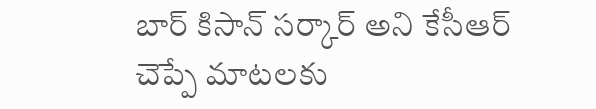బార్ కిసాన్ సర్కార్ అని కేసీఆర్ చెప్పే మాటలకు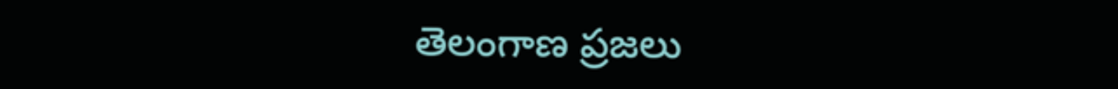తెలంగాణ ప్రజలు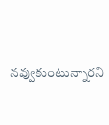నవ్వుకుంటున్నారని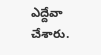ఎద్దేవా చేశారు.